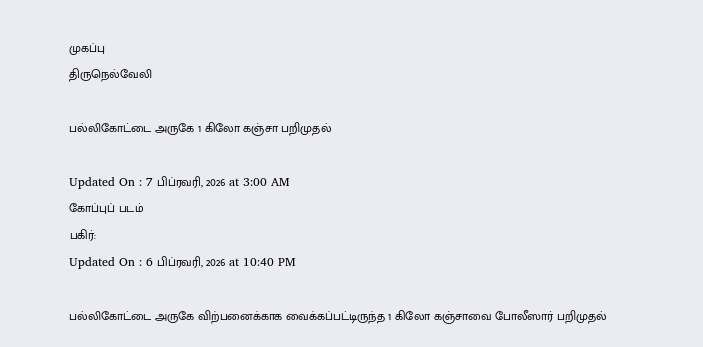முகப்பு
திருநெல்வேலி

பல்லிகோட்டை அருகே 1 கிலோ கஞ்சா பறிமுதல்

Updated On : 7 பிப்ரவரி, 2026 at 3:00 AM
கோப்புப் படம்
பகிர்:
Updated On : 6 பிப்ரவரி, 2026 at 10:40 PM

பல்லிகோட்டை அருகே விற்பனைக்காக வைக்கப்பட்டிருந்த 1 கிலோ கஞ்சாவை போலீஸார் பறிமுதல்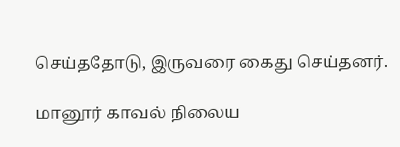செய்ததோடு, இருவரை கைது செய்தனர்.

மானூர் காவல் நிலைய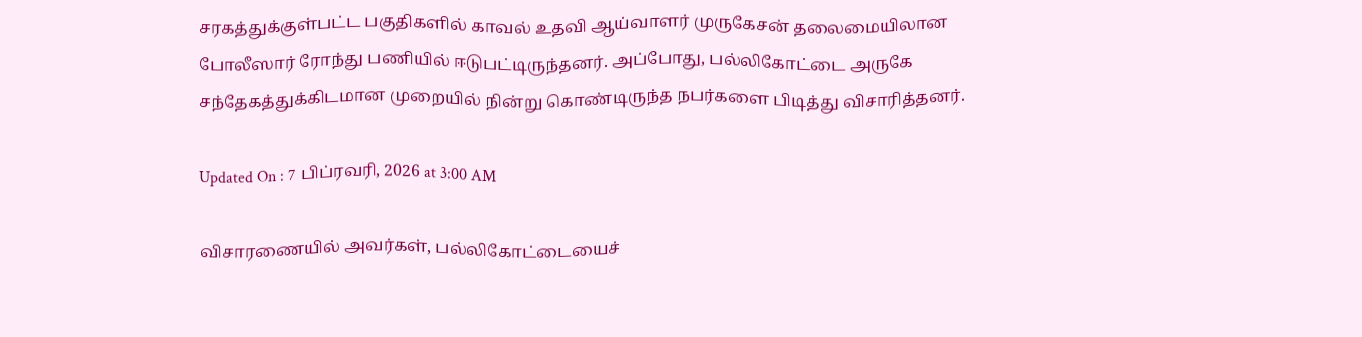சரகத்துக்குள்பட்ட பகுதிகளில் காவல் உதவி ஆய்வாளர் முருகேசன் தலைமையிலான போலீஸார் ரோந்து பணியில் ஈடுபட்டிருந்தனர். அப்போது, பல்லிகோட்டை அருகே சந்தேகத்துக்கிடமான முறையில் நின்று கொண்டிருந்த நபர்களை பிடித்து விசாரித்தனர்.

Updated On : 7 பிப்ரவரி, 2026 at 3:00 AM

விசாரணையில் அவர்கள், பல்லிகோட்டையைச்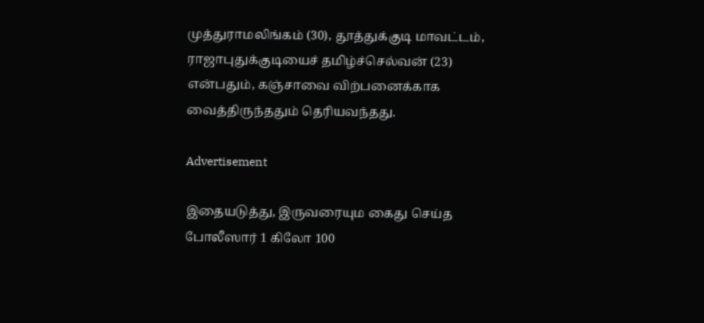முத்துராமலிங்கம் (30), தூத்துக்குடி மாவட்டம், ராஜாபுதுக்குடியைச் தமிழ்ச்செல்வன் (23) என்பதும், கஞ்சாவை விற்பனைக்காக வைத்திருந்ததும் தெரியவந்தது.

Advertisement

இதையடுத்து, இருவரையும கைது செய்த போலீஸார் 1 கிலோ 100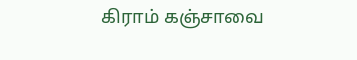கிராம் கஞ்சாவை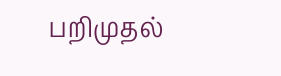பறிமுதல்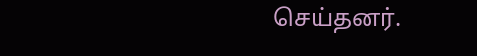செய்தனர்.